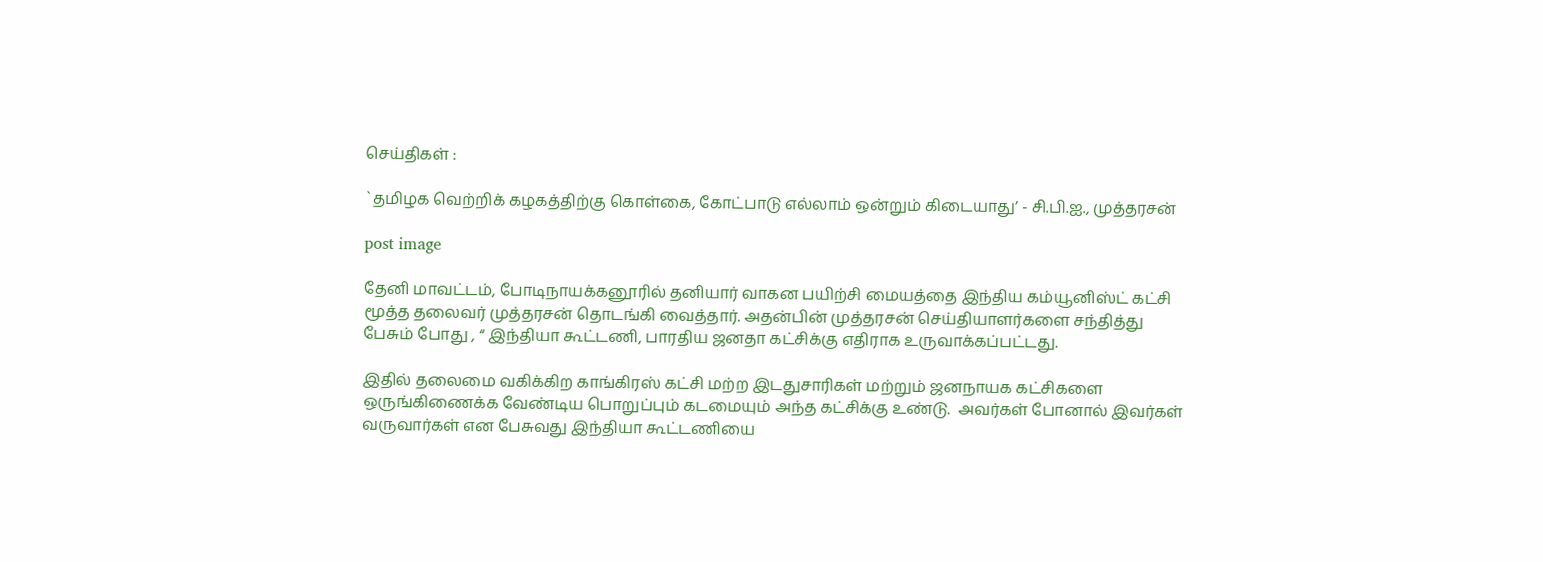செய்திகள் :

`தமிழக வெற்றிக் கழகத்திற்கு கொள்கை, கோட்பாடு எல்லாம் ஒன்றும் கிடையாது’ - சி.பி.ஐ., முத்தரசன்

post image

தேனி மாவட்டம், போடிநாயக்கனூரில் தனியார் வாகன பயிற்சி மையத்தை இந்திய கம்யூனிஸ்ட் கட்சி மூத்த தலைவர் முத்தரசன் தொடங்கி வைத்தார். அதன்பின் முத்தரசன் செய்தியாளர்களை சந்தித்து பேசும் போது , “ இந்தியா கூட்டணி, பாரதிய ஜனதா கட்சிக்கு எதிராக உருவாக்கப்பட்டது.

இதில் தலைமை வகிக்கிற காங்கிரஸ் கட்சி மற்ற இடதுசாரிகள் மற்றும் ஜனநாயக கட்சிகளை ஒருங்கிணைக்க வேண்டிய பொறுப்பும் கடமையும் அந்த கட்சிக்கு உண்டு.  அவர்கள் போனால் இவர்கள் வருவார்கள் என பேசுவது இந்தியா கூட்டணியை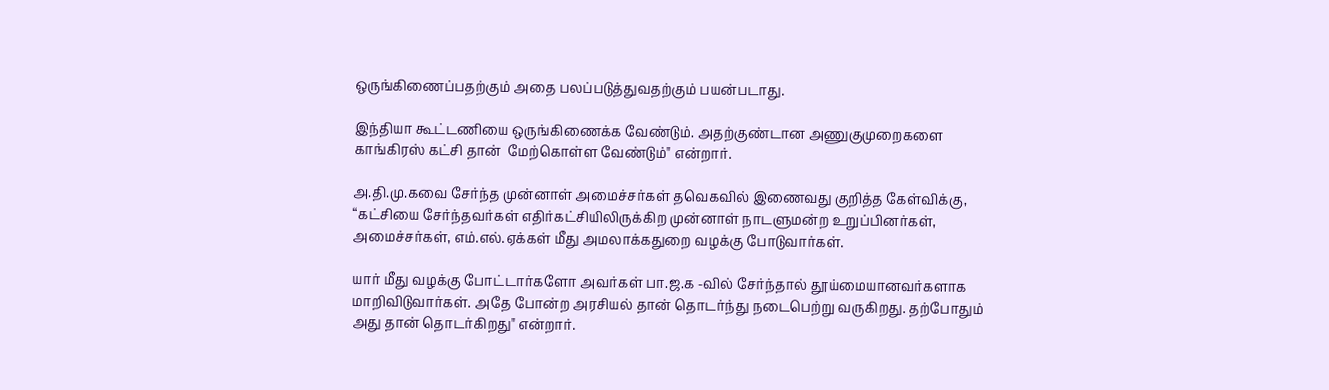ஒருங்கிணைப்பதற்கும் அதை பலப்படுத்துவதற்கும் பயன்படாது.

இந்தியா கூட்டணியை ஒருங்கிணைக்க வேண்டும். அதற்குண்டான அணுகுமுறைகளை காங்கிரஸ் கட்சி தான்  மேற்கொள்ள வேண்டும்" என்றார்.

அ.தி.மு.கவை சேர்ந்த முன்னாள் அமைச்சர்கள் தவெகவில் இணைவது குறித்த கேள்விக்கு, “கட்சியை சேர்ந்தவர்கள் எதிர்கட்சியிலிருக்கிற முன்னாள் நாடளுமன்ற உறுப்பினர்கள், அமைச்சர்கள், எம்.எல்.ஏக்கள் மீது அமலாக்கதுறை வழக்கு போடுவார்கள்.

யார் மீது வழக்கு போட்டார்களோ அவர்கள் பா.ஜ.க -வில் சேர்ந்தால் தூய்மையானவர்களாக மாறிவிடுவார்கள். அதே போன்ற அரசியல் தான் தொடர்ந்து நடைபெற்று வருகிறது. தற்போதும் அது தான் தொடர்கிறது" என்றார்.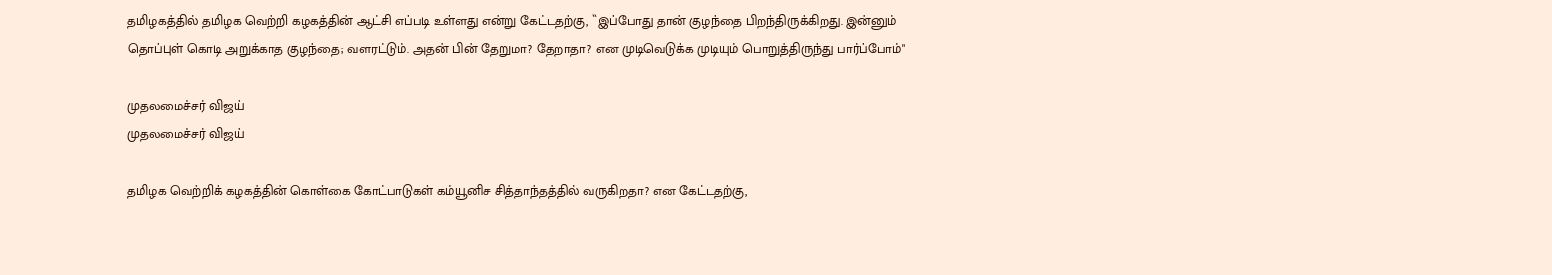தமிழகத்தில் தமிழக வெற்றி கழகத்தின் ஆட்சி எப்படி உள்ளது என்று கேட்டதற்கு, ``இப்போது தான் குழந்தை பிறந்திருக்கிறது. இன்னும் தொப்புள் கொடி அறுக்காத குழந்தை; வளரட்டும். அதன் பின் தேறுமா? தேறாதா? என முடிவெடுக்க முடியும் பொறுத்திருந்து பார்ப்போம்"

முதலமைச்சர் விஜய்
முதலமைச்சர் விஜய்

தமிழக வெற்றிக் கழகத்தின் கொள்கை கோட்பாடுகள் கம்யூனிச சித்தாந்தத்தில் வருகிறதா? என கேட்டதற்கு,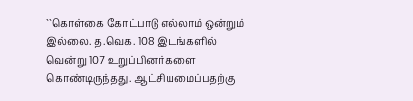``கொள்கை கோட்பாடு எல்லாம் ஒன்றும் இல்லை. த.வெக. 108 இடங்களில் வென்று 107 உறுப்பினர்களை கொண்டிருந்தது. ஆட்சியமைப்பதற்கு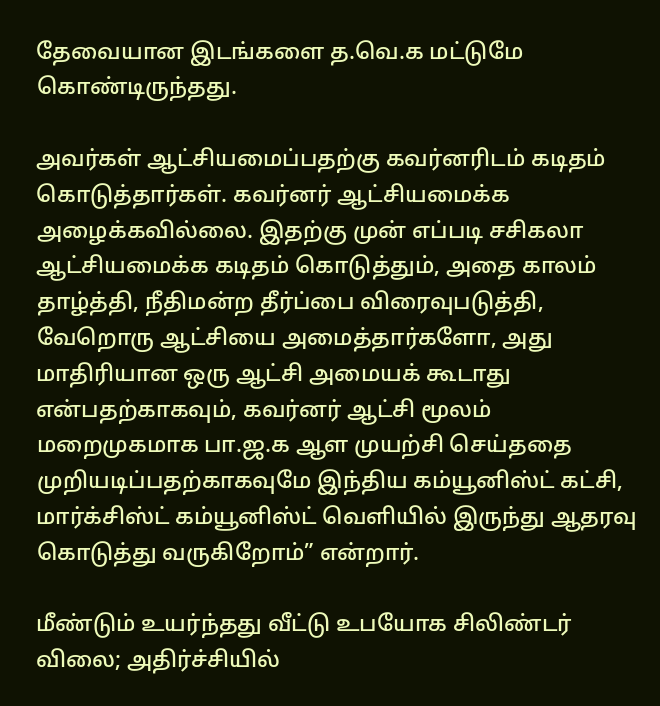தேவையான இடங்களை த.வெ.க மட்டுமே கொண்டிருந்தது.

அவர்கள் ஆட்சியமைப்பதற்கு கவர்னரிடம் கடிதம் கொடுத்தார்கள். கவர்னர் ஆட்சியமைக்க அழைக்கவில்லை. இதற்கு முன் எப்படி சசிகலா ஆட்சியமைக்க கடிதம் கொடுத்தும், அதை காலம் தாழ்த்தி, நீதிமன்ற தீர்ப்பை விரைவுபடுத்தி, வேறொரு ஆட்சியை அமைத்தார்களோ, அது மாதிரியான ஒரு ஆட்சி அமையக் கூடாது என்பதற்காகவும், கவர்னர் ஆட்சி மூலம் மறைமுகமாக பா.ஜ.க ஆள முயற்சி செய்ததை முறியடிப்பதற்காகவுமே இந்திய கம்யூனிஸ்ட் கட்சி, மார்க்சிஸ்ட் கம்யூனிஸ்ட் வெளியில் இருந்து ஆதரவு கொடுத்து வருகிறோம்” என்றார்.

மீண்டும் உயர்ந்தது வீட்டு உபயோக சிலிண்டர் விலை; அதிர்ச்சியில்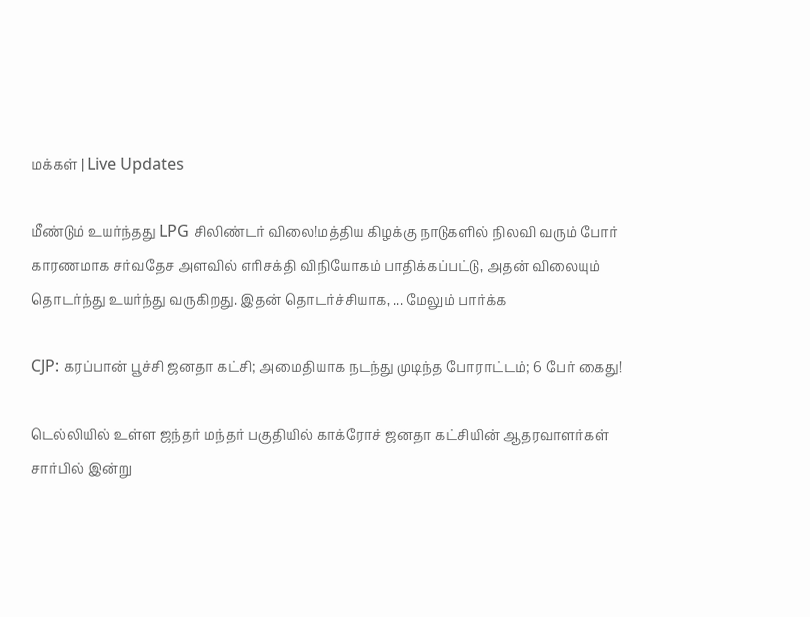மக்கள் | Live Updates

மீண்டும் உயர்ந்தது LPG சிலிண்டர் விலை!மத்திய கிழக்கு நாடுகளில் நிலவி வரும் போர் காரணமாக சர்வதேச அளவில் எரிசக்தி விநியோகம் பாதிக்கப்பட்டு, அதன் விலையும் தொடர்ந்து உயர்ந்து வருகிறது. இதன் தொடர்ச்சியாக, ... மேலும் பார்க்க

CJP: கரப்பான் பூச்சி ஜனதா கட்சி; அமைதியாக நடந்து முடிந்த போராட்டம்; 6 பேர் கைது!

டெல்லியில் உள்ள ஜந்தர் மந்தர் பகுதியில் காக்ரோச் ஜனதா கட்சியின் ஆதரவாளர்கள் சார்பில் இன்று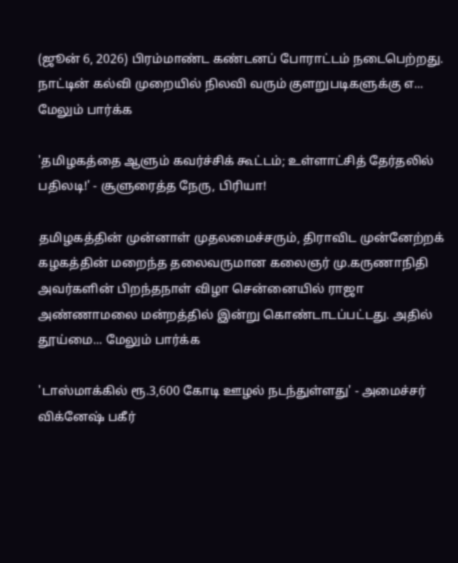(ஜூன் 6, 2026) பிரம்மாண்ட கண்டனப் போராட்டம் நடைபெற்றது. நாட்டின் கல்வி முறையில் நிலவி வரும் குளறுபடிகளுக்கு எ... மேலும் பார்க்க

'தமிழகத்தை ஆளும் கவர்ச்சிக் கூட்டம்; உள்ளாட்சித் தேர்தலில் பதிலடி!' - சூளுரைத்த நேரு, பிரியா!

தமிழகத்தின் முன்னாள் முதலமைச்சரும், திராவிட முன்னேற்றக் கழகத்தின் மறைந்த தலைவருமான கலைஞர் மு.கருணாநிதி அவர்களின் பிறந்தநாள் விழா சென்னையில் ராஜா அண்ணாமலை மன்றத்தில் இன்று கொண்டாடப்பட்டது. அதில் தூய்மை... மேலும் பார்க்க

'டாஸ்மாக்கில் ரூ.3,600 கோடி ஊழல் நடந்துள்ளது' - அமைச்சர் விக்னேஷ் பகீர்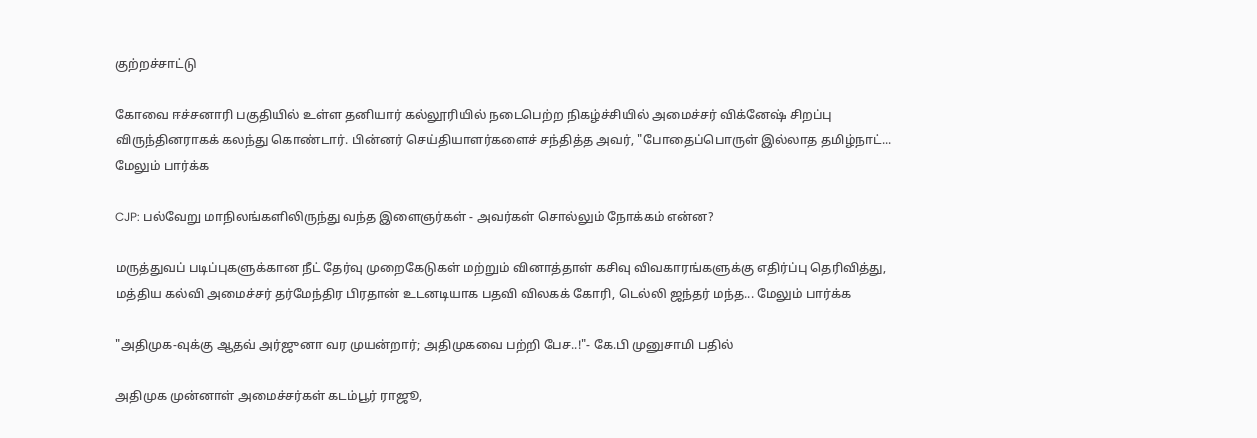குற்றச்சாட்டு

கோவை ஈச்சனாரி பகுதியில் உள்ள தனியார் கல்லூரியில் நடைபெற்ற நிகழ்ச்சியில் அமைச்சர் விக்னேஷ் சிறப்பு விருந்தினராகக் கலந்து கொண்டார். பின்னர் செய்தியாளர்களைச் சந்தித்த அவர், "போதைப்பொருள் இல்லாத தமிழ்நாட்... மேலும் பார்க்க

CJP: பல்வேறு மாநிலங்களிலிருந்து வந்த இளைஞர்கள் - அவர்கள் சொல்லும் நோக்கம் என்ன?

மருத்துவப் படிப்புகளுக்கான நீட் தேர்வு முறைகேடுகள் மற்றும் வினாத்தாள் கசிவு விவகாரங்களுக்கு எதிர்ப்பு தெரிவித்து, மத்திய கல்வி அமைச்சர் தர்மேந்திர பிரதான் உடனடியாக பதவி விலகக் கோரி, டெல்லி ஜந்தர் மந்த... மேலும் பார்க்க

"அதிமுக-வுக்கு ஆதவ் அர்ஜுனா வர முயன்றார்; அதிமுகவை பற்றி பேச..!"- கே.பி முனுசாமி பதில்

அதிமுக முன்னாள் அமைச்சர்கள் கடம்பூர் ராஜூ,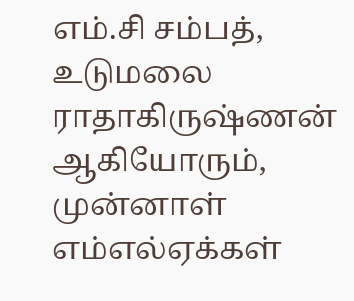எம்.சி சம்பத், உடுமலை ராதாகிருஷ்ணன் ஆகியோரும், முன்னாள் எம்எல்ஏக்கள்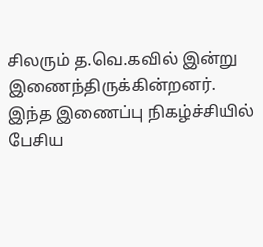சிலரும் த.வெ.கவில் இன்று இணைந்திருக்கின்றனர். இந்த இணைப்பு நிகழ்ச்சியில் பேசிய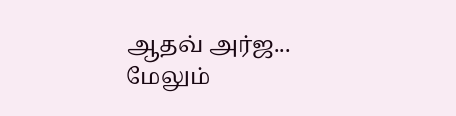ஆதவ் அர்ஜ... மேலும்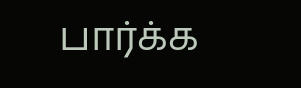பார்க்க